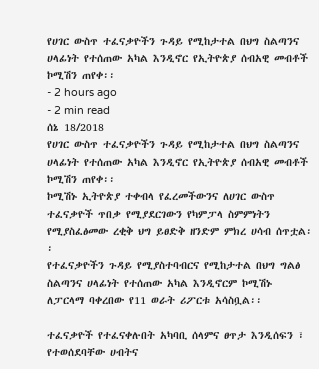የሀገር ውስጥ ተፈናቃዮችን ጉዳይ የሚከታተል በህግ ስልጣንና ሀላፊነት የተሰጠው አካል እንዲኖር የኢትዮጵያ ሰብአዊ መብቶች ኮሚሽን ጠየቀ፡፡
- 2 hours ago
- 2 min read
ሰኔ 18/2018
የሀገር ውስጥ ተፈናቃዮችን ጉዳይ የሚከታተል በህግ ስልጣንና ሀላፊነት የተሰጠው አካል እንዲኖር የኢትዮጵያ ሰብአዊ መብቶች ኮሚሽን ጠየቀ፡፡
ኮሚሽኑ ኢትዮጵያ ተቀብላ የፈረመችውንና ለሀገር ውስጥ ተፈናቃዮች ጥበቃ የሚያደርገውን የካምፓላ ስምምነትን የሚያስፈፅመው ረቂቅ ህግ ይፀድቅ ዘንድም ምክረ ሀሳብ ሰጥቷል፡፡
የተፈናቃዮችን ጉዳይ የሚያስተባብርና የሚከታተል በህግ ግልፅ ስልጣንና ሀላፊነት የተሰጠው አካል እንዲኖርም ኮሚሽኑ ለፓርላማ ባቀረበው የ11 ወራት ሪፖርቱ አሳስቧል፡፡

ተፈናቃዮች የተፈናቀሉበት አካባቢ ሰላምና ፀጥታ እንዲሰፍን ፣ የተወሰደባቸው ሀብትና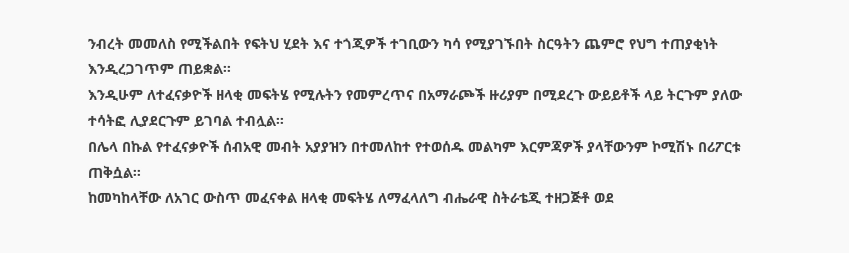ንብረት መመለስ የሚችልበት የፍትህ ሂደት እና ተጎጂዎች ተገቢውን ካሳ የሚያገኙበት ስርዓትን ጨምሮ የህግ ተጠያቂነት እንዲረጋገጥም ጠይቋል፡፡
እንዲሁም ለተፈናቃዮች ዘላቂ መፍትሄ የሚሉትን የመምረጥና በአማራጮች ዙሪያም በሚደረጉ ውይይቶች ላይ ትርጉም ያለው ተሳትፎ ሊያደርጉም ይገባል ተብሏል፡፡
በሌላ በኩል የተፈናቃዮች ሰብአዊ መብት አያያዝን በተመለከተ የተወሰዱ መልካም እርምጃዎች ያላቸውንም ኮሚሽኑ በሪፖርቱ ጠቅሷል፡፡
ከመካከላቸው ለአገር ውስጥ መፈናቀል ዘላቂ መፍትሄ ለማፈላለግ ብሔራዊ ስትራቴጂ ተዘጋጅቶ ወደ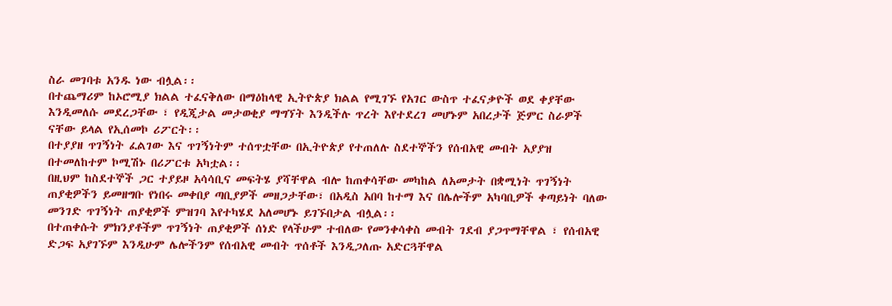ስራ መገባቱ አንዱ ነው ብሏል፡፡
በተጨማሪም ከኦሮሚያ ክልል ተፈናቅለው በማዕከላዊ ኢትዮጵያ ክልል የሚገኙ የአገር ውስጥ ተፈናቃዮች ወደ ቀያቸው እንዲመለሱ መደረጋቸው ፣ የዲጂታል መታወቂያ ማግኘት እንዲችሉ ጥረት እየተደረገ መሆኑም አበረታች ጅምር ስራዎች ናቸው ይላል የኢሰመኮ ሪፖርት፡፡
በተያያዘ ጥገኝነት ፈልገው እና ጥገኝነትም ተሰጥቷቸው በኢትዮጵያ የተጠለሉ ስደተኞችን የሰብአዊ መብት አያያዝ በተመለከተም ኮሚሽኑ በሪፖርቱ አካቷል፡፡
በዚህም ከስደተኞች ጋር ተያይዞ አሳሳቢና መፍትሄ ያሻቸዋል ብሎ ከጠቀሳቸው መካከል ለአመታት በቋሚነት ጥገኝነት ጠያቂዎችን ይመዘግቡ የነበሩ መቀበያ ጣቢያዎች መዘጋታቸው፣ በአዲስ አበባ ከተማ እና በሌሎችም አካባቢዎች ቀጣይነት ባለው መንገድ ጥገኝነት ጠያቂዎች ምዝገባ እየተካሄደ አለመሆኑ ይገኙበታል ብሏል፡፡
በተጠቀሱት ምክንያቶችም ጥገኝነት ጠያቂዎች ሰነድ የላችሁም ተብለው የመንቀሳቀስ መብት ገደብ ያጋጥማቸዋል ፣ የሰብአዊ ድጋፍ አያገኙም እንዲሁም ሌሎችንም የሰብአዊ መብት ጥሰቶች እንዲጋለጡ አድርጓቸዋል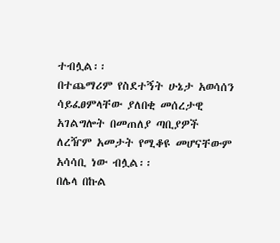ተብሏል፡፡
በተጨማሪም የስደተኝት ሁኔታ አወሳሰን ሳይፈፀምላቸው ያለበቂ መሰረታዊ አገልግሎት በመጠለያ ጣቢያዎች ለረዥም አመታት የሚቆዩ መሆናቸውም አሳሳቢ ነው ብሏል፡፡
በሌላ በኩል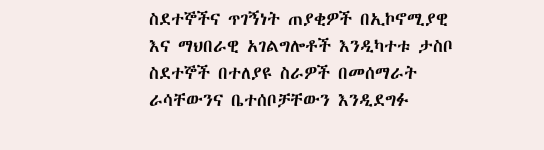ስደተኞችና ጥገኝነት ጠያቂዎች በኢኮኖሚያዊ እና ማህበራዊ አገልግሎቶች እንዲካተቱ ታስቦ ስደተኞች በተለያዩ ስራዎች በመሰማራት ራሳቸውንና ቤተሰቦቻቸውን እንዲደግፉ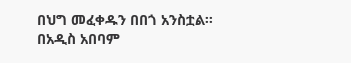በህግ መፈቀዱን በበጎ አንስቷል፡፡
በአዲስ አበባም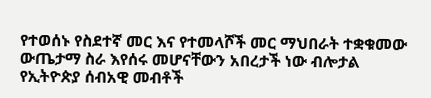የተወሰኑ የስደተኛ መር እና የተመላሾች መር ማህበራት ተቋቁመው ውጤታማ ስራ እየሰሩ መሆናቸውን አበረታች ነው ብሎታል የኢትዮጵያ ሰብአዊ መብቶች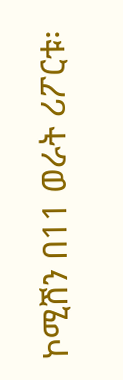ኮሚሽን በ11 ወራት ሪፖርቱ፡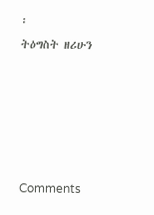፡
ትዕግስት ዘሪሁን





Comments